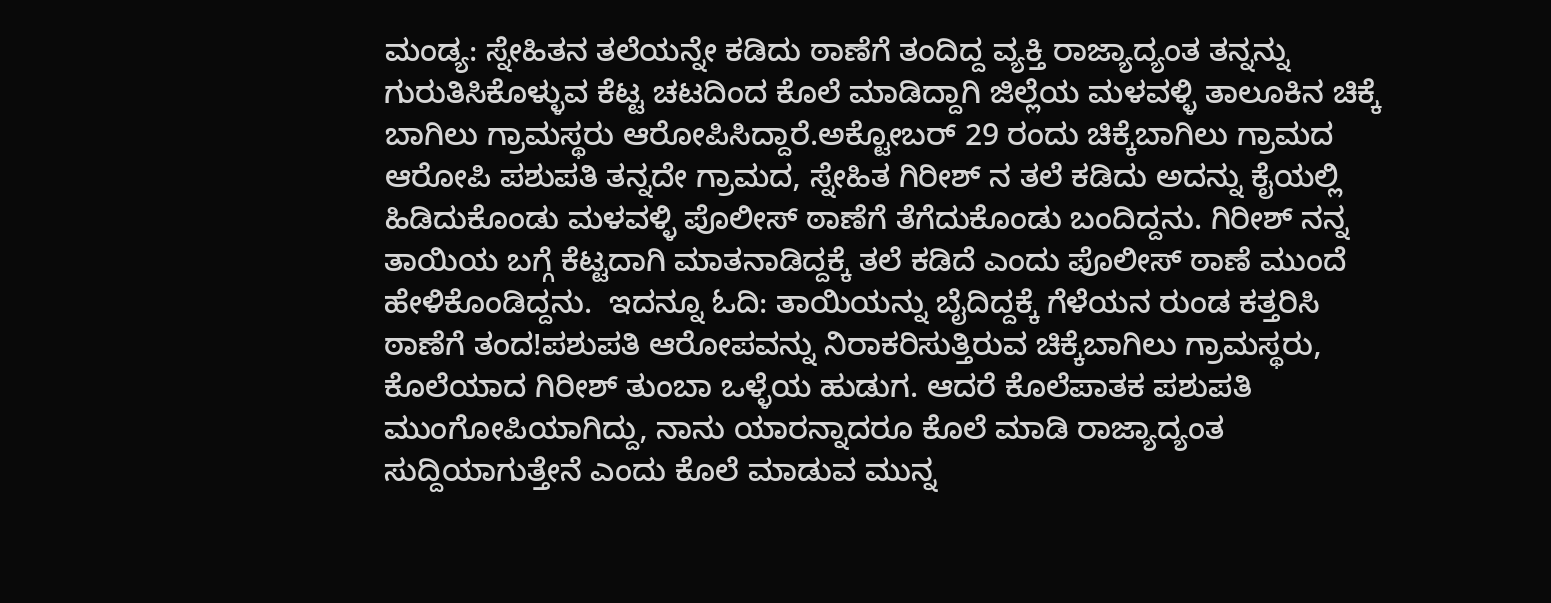ಮಂಡ್ಯ: ಸ್ನೇಹಿತನ ತಲೆಯನ್ನೇ ಕಡಿದು ಠಾಣೆಗೆ ತಂದಿದ್ದ ವ್ಯಕ್ತಿ ರಾಜ್ಯಾದ್ಯಂತ ತನ್ನನ್ನು ಗುರುತಿಸಿಕೊಳ್ಳುವ ಕೆಟ್ಟ ಚಟದಿಂದ ಕೊಲೆ ಮಾಡಿದ್ದಾಗಿ ಜಿಲ್ಲೆಯ ಮಳವಳ್ಳಿ ತಾಲೂಕಿನ ಚಿಕ್ಕೆ ಬಾಗಿಲು ಗ್ರಾಮಸ್ಥರು ಆರೋಪಿಸಿದ್ದಾರೆ.ಅಕ್ಟೋಬರ್ 29 ರಂದು ಚಿಕ್ಕೆಬಾಗಿಲು ಗ್ರಾಮದ ಆರೋಪಿ ಪಶುಪತಿ ತನ್ನದೇ ಗ್ರಾಮದ, ಸ್ನೇಹಿತ ಗಿರೀಶ್ ನ ತಲೆ ಕಡಿದು ಅದನ್ನು ಕೈಯಲ್ಲಿ ಹಿಡಿದುಕೊಂಡು ಮಳವಳ್ಳಿ ಪೊಲೀಸ್ ಠಾಣೆಗೆ ತೆಗೆದುಕೊಂಡು ಬಂದಿದ್ದನು. ಗಿರೀಶ್ ನನ್ನ ತಾಯಿಯ ಬಗ್ಗೆ ಕೆಟ್ಟದಾಗಿ ಮಾತನಾಡಿದ್ದಕ್ಕೆ ತಲೆ ಕಡಿದೆ ಎಂದು ಪೊಲೀಸ್ ಠಾಣೆ ಮುಂದೆ ಹೇಳಿಕೊಂಡಿದ್ದನು.  ಇದನ್ನೂ ಓದಿ: ತಾಯಿಯನ್ನು ಬೈದಿದ್ದಕ್ಕೆ ಗೆಳೆಯನ ರುಂಡ ಕತ್ತರಿಸಿ ಠಾಣೆಗೆ ತಂದ!ಪಶುಪತಿ ಆರೋಪವನ್ನು ನಿರಾಕರಿಸುತ್ತಿರುವ ಚಿಕ್ಕೆಬಾಗಿಲು ಗ್ರಾಮಸ್ಥರು, ಕೊಲೆಯಾದ ಗಿರೀಶ್ ತುಂಬಾ ಒಳ್ಳೆಯ ಹುಡುಗ. ಆದರೆ ಕೊಲೆಪಾತಕ ಪಶುಪತಿ ಮುಂಗೋಪಿಯಾಗಿದ್ದು, ನಾನು ಯಾರನ್ನಾದರೂ ಕೊಲೆ ಮಾಡಿ ರಾಜ್ಯಾದ್ಯಂತ ಸುದ್ದಿಯಾಗುತ್ತೇನೆ ಎಂದು ಕೊಲೆ ಮಾಡುವ ಮುನ್ನ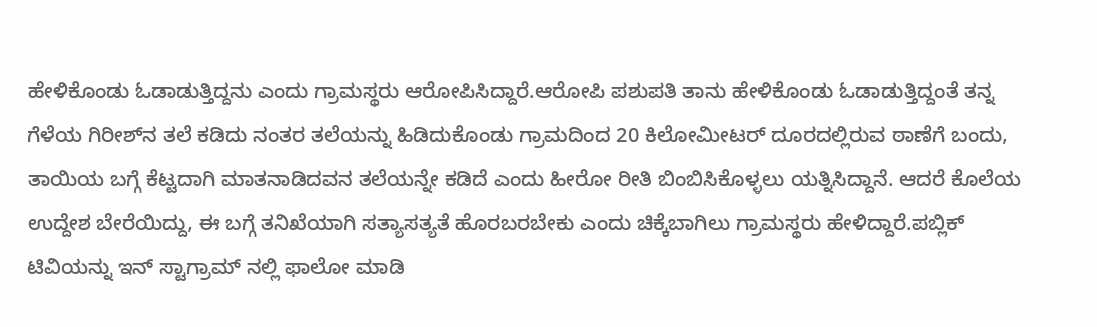ಹೇಳಿಕೊಂಡು ಓಡಾಡುತ್ತಿದ್ದನು ಎಂದು ಗ್ರಾಮಸ್ಥರು ಆರೋಪಿಸಿದ್ದಾರೆ.ಆರೋಪಿ ಪಶುಪತಿ ತಾನು ಹೇಳಿಕೊಂಡು ಓಡಾಡುತ್ತಿದ್ದಂತೆ ತನ್ನ ಗೆಳೆಯ ಗಿರೀಶ್‍ನ ತಲೆ ಕಡಿದು ನಂತರ ತಲೆಯನ್ನು ಹಿಡಿದುಕೊಂಡು ಗ್ರಾಮದಿಂದ 20 ಕಿಲೋಮೀಟರ್ ದೂರದಲ್ಲಿರುವ ಠಾಣೆಗೆ ಬಂದು, ತಾಯಿಯ ಬಗ್ಗೆ ಕೆಟ್ಟದಾಗಿ ಮಾತನಾಡಿದವನ ತಲೆಯನ್ನೇ ಕಡಿದೆ ಎಂದು ಹೀರೋ ರೀತಿ ಬಿಂಬಿಸಿಕೊಳ್ಳಲು ಯತ್ನಿಸಿದ್ದಾನೆ. ಆದರೆ ಕೊಲೆಯ ಉದ್ದೇಶ ಬೇರೆಯಿದ್ದು, ಈ ಬಗ್ಗೆ ತನಿಖೆಯಾಗಿ ಸತ್ಯಾಸತ್ಯತೆ ಹೊರಬರಬೇಕು ಎಂದು ಚಿಕ್ಕೆಬಾಗಿಲು ಗ್ರಾಮಸ್ಥರು ಹೇಳಿದ್ದಾರೆ.ಪಬ್ಲಿಕ್ ಟಿವಿಯನ್ನು ಇನ್ ಸ್ಟಾಗ್ರಾಮ್ ನಲ್ಲಿ ಫಾಲೋ ಮಾಡಿ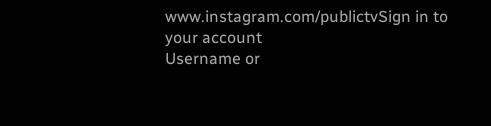www.instagram.com/publictvSign in to your account
Username or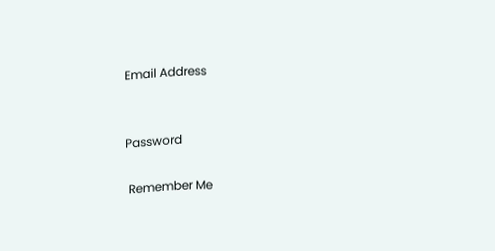Email Address


Password

 Remember Me